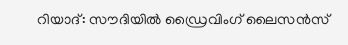റിയാദ്: സൗദിയില്‍ ഡ്രൈവിംഗ് ലൈസന്‍സ്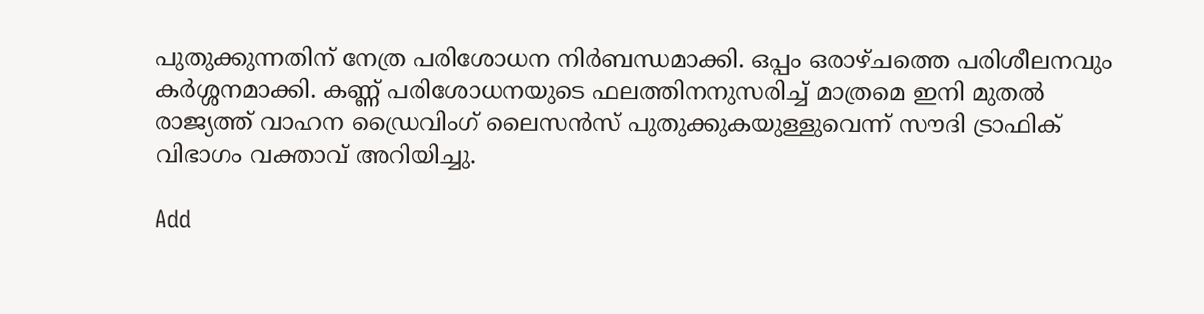പുതുക്കുന്നതിന് നേത്ര പരിശോധന നിര്‍ബന്ധമാക്കി. ഒപ്പം ഒരാഴ്ചത്തെ പരിശീലനവും കര്‍ശ്ശനമാക്കി. കണ്ണ് പരിശോധനയുടെ ഫലത്തിനനുസരിച്ച് മാത്രമെ ഇനി മുതല്‍ രാജ്യത്ത് വാഹന ഡ്രൈവിംഗ് ലൈസന്‍സ് പുതുക്കുകയുള്ളുവെന്ന് സൗദി ട്രാഫിക് വിഭാഗം വക്താവ് അറിയിച്ചു.

Add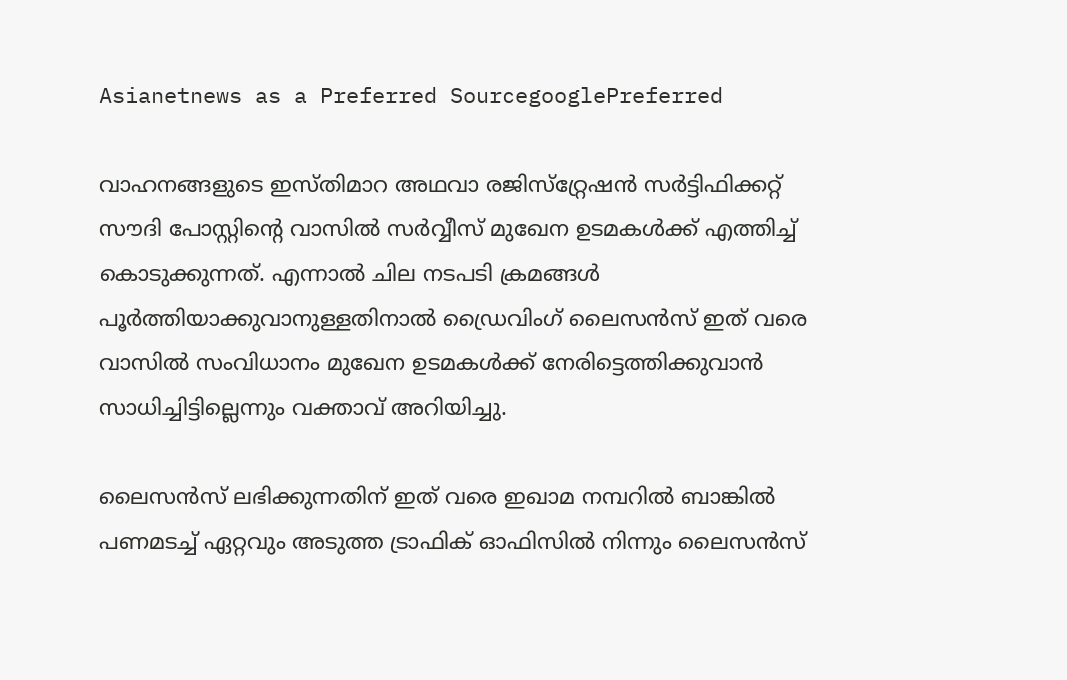Asianetnews as a Preferred SourcegooglePreferred

വാഹനങ്ങളുടെ ഇസ്തിമാറ അഥവാ രജിസ്‌റ്റ്രേഷന്‍ സര്‍ട്ടിഫിക്കറ്റ് സൗദി പോസ്റ്റിന്‍റെ വാസില്‍ സര്‍വ്വീസ് മുഖേന ഉടമകള്‍ക്ക് എത്തിച്ച് കൊടുക്കുന്നത്. എന്നാല്‍ ചില നടപടി ക്രമങ്ങള്‍ പൂര്‍ത്തിയാക്കുവാനുള്ളതിനാല്‍ ഡ്രൈവിംഗ് ലൈസന്‍സ് ഇത് വരെ വാസില്‍ സംവിധാനം മുഖേന ഉടമകള്‍ക്ക് നേരിട്ടെത്തിക്കുവാന്‍ സാധിച്ചിട്ടില്ലെന്നും വക്താവ് അറിയിച്ചു.

ലൈസന്‍സ് ലഭിക്കുന്നതിന് ഇത് വരെ ഇഖാമ നമ്പറില്‍ ബാങ്കില്‍ പണമടച്ച് ഏറ്റവും അടുത്ത ട്രാഫിക് ഓഫിസില്‍ നിന്നും ലൈസന്‍സ്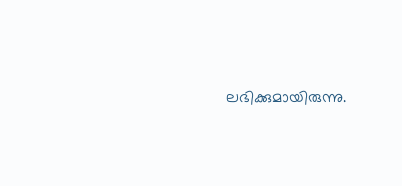ലഭിക്കുമായിരുന്നു.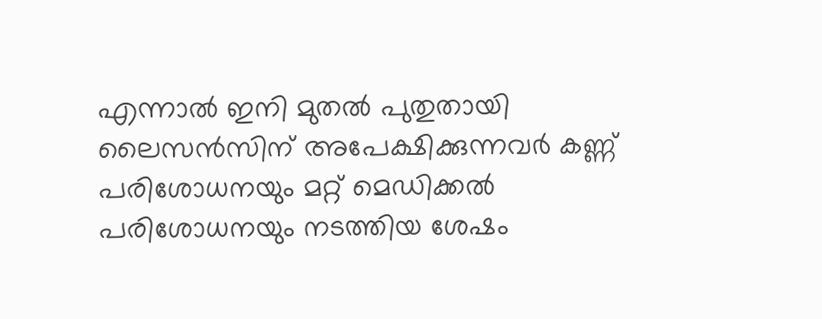എന്നാല്‍ ഇനി മുതല്‍ പുതുതായി ലൈസന്‍സിന് അപേക്ഷിക്കുന്നവര്‍ കണ്ണ് പരിശോധനയും മറ്റ് മെഡിക്കല്‍ പരിശോധനയും നടത്തിയ ശേഷം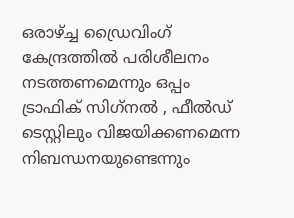ഒരാഴ്ച്ച ഡ്രൈവിംഗ് കേന്ദ്രത്തില്‍ പരിശീലനം നടത്തണമെന്നും ഒപ്പം ട്രാഫിക് സിഗ്‌നല്‍ , ഫീല്‍ഡ് ടെസ്റ്റിലും വിജയിക്കണമെന്ന നിബന്ധനയുണ്ടെന്നും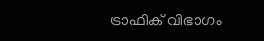ട്രാഫിക് വിഭാഗം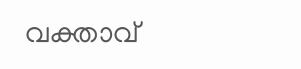വക്താവ്‌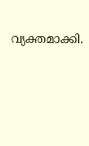വ്യക്തമാക്കി.